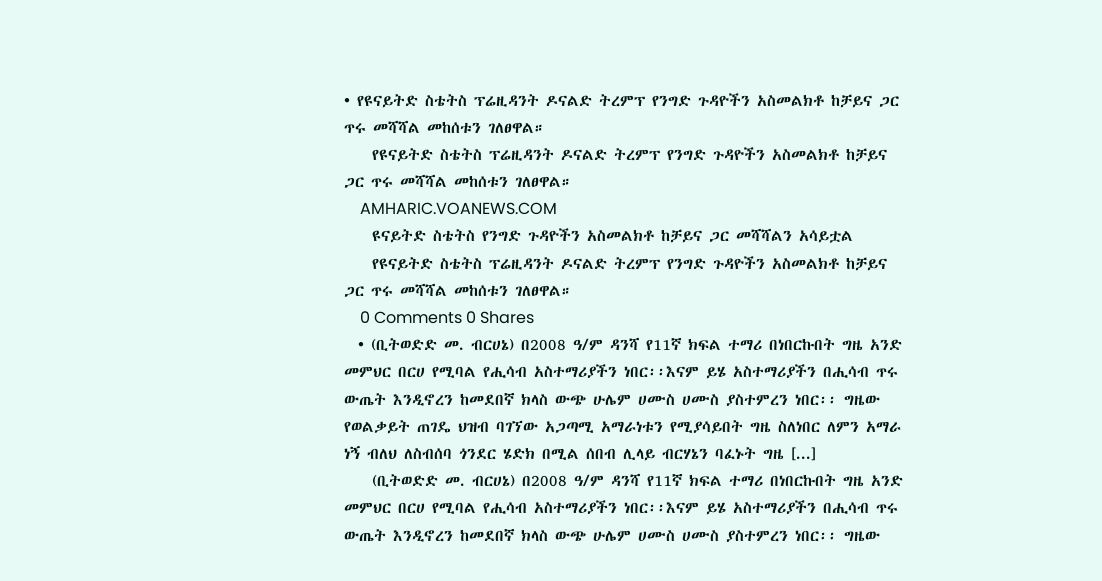• የዩናይትድ ስቴትስ ፕሬዚዳንት ዶናልድ ትረምፕ የንግድ ጉዳዮችን አስመልክቶ ከቻይና ጋር ጥሩ መሻሻል መከሰቱን ገለፀዋል።
    የዩናይትድ ስቴትስ ፕሬዚዳንት ዶናልድ ትረምፕ የንግድ ጉዳዮችን አስመልክቶ ከቻይና ጋር ጥሩ መሻሻል መከሰቱን ገለፀዋል።
    AMHARIC.VOANEWS.COM
    ዩናይትድ ስቴትስ የንግድ ጉዳዮችን አስመልክቶ ከቻይና ጋር መሻሻልን አሳይቷል
    የዩናይትድ ስቴትስ ፕሬዚዳንት ዶናልድ ትረምፕ የንግድ ጉዳዮችን አስመልክቶ ከቻይና ጋር ጥሩ መሻሻል መከሰቱን ገለፀዋል።
    0 Comments 0 Shares
  • (ቢትወድድ መ. ብርሀኔ) በ2008 ዓ/ም ዳንሻ የ11ኛ ክፍል ተማሪ በነበርኩበት ግዜ አንድ መምህር በርሀ የሚባል የሒሳብ አስተማሪያችን ነበር፡፡እናም ይሄ አስተማሪያችን በሒሳብ ጥሩ ውጤት እንዲኖረን ከመደበኛ ክላስ ውጭ ሁሌም ሀሙስ ሀሙስ ያስተምረን ነበር፡፡ ግዜው የወልቃይት ጠገዴ ህዝብ ባገኘው አጋጣሚ አማራነቱን የሚያሳይበት ግዜ ስለነበር ለምን አማራ ነኝ ብለህ ለስብሰባ ጎንደር ሄድክ በሚል ሰበብ ሊላይ ብርሃኔን ባፈኑት ግዜ [...]
    (ቢትወድድ መ. ብርሀኔ) በ2008 ዓ/ም ዳንሻ የ11ኛ ክፍል ተማሪ በነበርኩበት ግዜ አንድ መምህር በርሀ የሚባል የሒሳብ አስተማሪያችን ነበር፡፡እናም ይሄ አስተማሪያችን በሒሳብ ጥሩ ውጤት እንዲኖረን ከመደበኛ ክላስ ውጭ ሁሌም ሀሙስ ሀሙስ ያስተምረን ነበር፡፡ ግዜው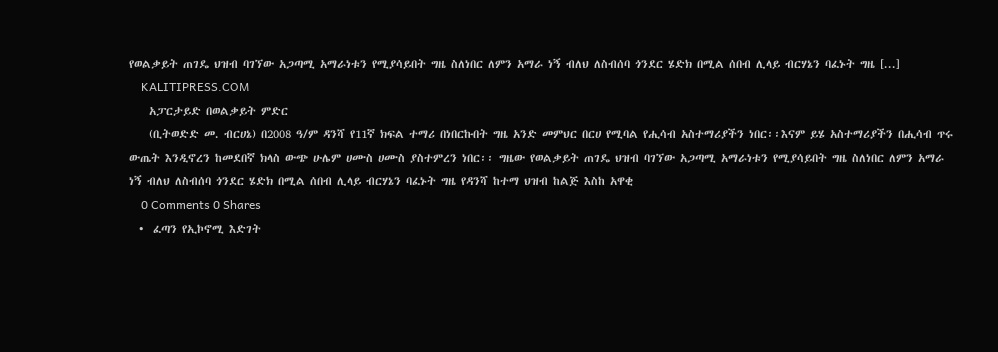የወልቃይት ጠገዴ ህዝብ ባገኘው አጋጣሚ አማራነቱን የሚያሳይበት ግዜ ስለነበር ለምን አማራ ነኝ ብለህ ለስብሰባ ጎንደር ሄድክ በሚል ሰበብ ሊላይ ብርሃኔን ባፈኑት ግዜ [...]
    KALITIPRESS.COM
    አፓርታይድ በወልቃይት ምድር
    (ቢትወድድ መ. ብርሀኔ) በ2008 ዓ/ም ዳንሻ የ11ኛ ክፍል ተማሪ በነበርኩበት ግዜ አንድ መምህር በርሀ የሚባል የሒሳብ አስተማሪያችን ነበር፡፡እናም ይሄ አስተማሪያችን በሒሳብ ጥሩ ውጤት እንዲኖረን ከመደበኛ ክላስ ውጭ ሁሌም ሀሙስ ሀሙስ ያስተምረን ነበር፡፡ ግዜው የወልቃይት ጠገዴ ህዝብ ባገኘው አጋጣሚ አማራነቱን የሚያሳይበት ግዜ ስለነበር ለምን አማራ ነኝ ብለህ ለስብሰባ ጎንደር ሄድክ በሚል ሰበብ ሊላይ ብርሃኔን ባፈኑት ግዜ የዳንሻ ከተማ ህዝብ ከልጅ እስከ አዋቂ
    0 Comments 0 Shares
  •  ፈጣን የኢኮኖሚ እድገት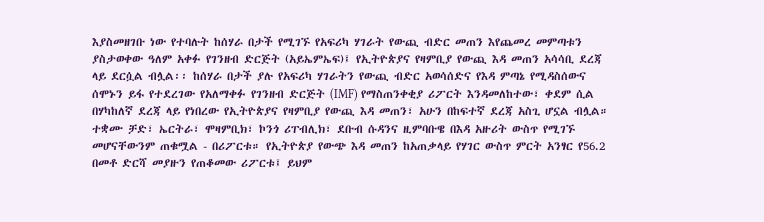እያስመዘገቡ ነው የተባሉት ከሰሃራ በታች የሚገኙ የአፍሪካ ሃገራት የውጪ ብድር መጠን እየጨመረ መምጣቱን ያስታወቀው ዓለም አቀፉ የገንዘብ ድርጅት (አይኤምኤፍ)፤ የኢትዮጵያና የዛምቢያ የውጪ እዳ መጠን አሳሳቢ ደረጃ ላይ ደርሷል ብሏል፡፡ ከሰሃራ በታች ያሉ የአፍሪካ ሃገራትን የውጪ ብድር አወሳሰድና የእዳ ምጣኔ የሚዳስሰውና ሰሞኑን ይፋ የተደረገው የአለማቀፉ የገንዘብ ድርጅት (IMF) የማስጠንቀቂያ ሪፖርት እንዳመለከተው፣ ቀደም ሲል በሃካከለኛ ደረጃ ላይ የነበረው የኢትዮጵያና የዛምቢያ የውጪ እዳ መጠን፣ አሁን በከፍተኛ ደረጃ አስጊ ሆኗል ብሏል። ተቋሙ ቻድ፣ ኤርትራ፣ ሞዛምቢክ፣ ኮንጎ ሪፐብሊክ፣ ደቡብ ሱዳንና ዚምባቡዌ በእዳ አዙሪት ውስጥ የሚገኙ መሆናቸውንም ጠቁሟል - በሪፖርቱ። የኢትዮጵያ የውጭ እዳ መጠን ከአጠቃላይ የሃገር ውስጥ ምርት አንፃር የ56.2 በመቶ ድርሻ መያዙን የጠቆመው ሪፖርቱ፤ ይህም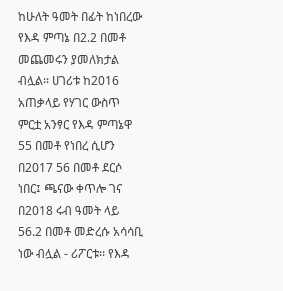ከሁለት ዓመት በፊት ከነበረው የእዳ ምጣኔ በ2.2 በመቶ መጨመሩን ያመለክታል ብሏል፡፡ ሀገሪቱ ከ2016 አጠቃላይ የሃገር ውስጥ ምርቷ አንፃር የእዳ ምጣኔዋ 55 በመቶ የነበረ ሲሆን በ2017 56 በመቶ ደርሶ ነበር፤ ጫናው ቀጥሎ ገና በ2018 ሩብ ዓመት ላይ 56.2 በመቶ መድረሱ አሳሳቢ ነው ብሏል - ሪፖርቱ፡፡ የእዳ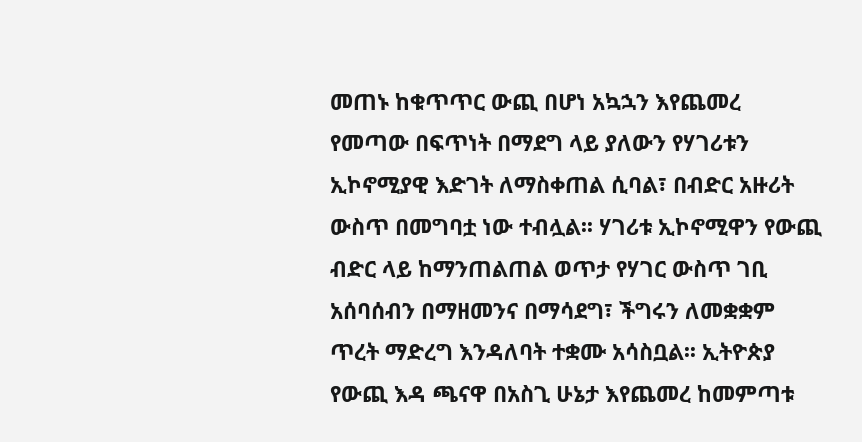መጠኑ ከቁጥጥር ውጪ በሆነ አኳኋን እየጨመረ የመጣው በፍጥነት በማደግ ላይ ያለውን የሃገሪቱን ኢኮኖሚያዊ እድገት ለማስቀጠል ሲባል፣ በብድር አዙሪት ውስጥ በመግባቷ ነው ተብሏል፡፡ ሃገሪቱ ኢኮኖሚዋን የውጪ ብድር ላይ ከማንጠልጠል ወጥታ የሃገር ውስጥ ገቢ አሰባሰብን በማዘመንና በማሳደግ፣ ችግሩን ለመቋቋም ጥረት ማድረግ እንዳለባት ተቋሙ አሳስቧል፡፡ ኢትዮጵያ የውጪ እዳ ጫናዋ በአስጊ ሁኔታ እየጨመረ ከመምጣቱ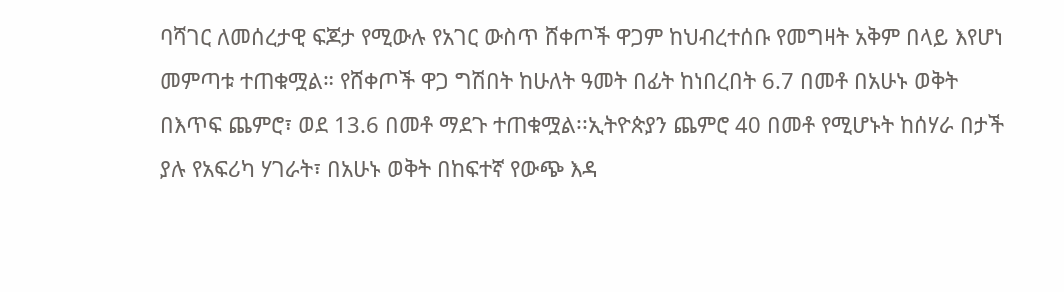ባሻገር ለመሰረታዊ ፍጆታ የሚውሉ የአገር ውስጥ ሸቀጦች ዋጋም ከህብረተሰቡ የመግዛት አቅም በላይ እየሆነ መምጣቱ ተጠቁሟል። የሸቀጦች ዋጋ ግሽበት ከሁለት ዓመት በፊት ከነበረበት 6.7 በመቶ በአሁኑ ወቅት በእጥፍ ጨምሮ፣ ወደ 13.6 በመቶ ማደጉ ተጠቁሟል፡፡ኢትዮጵያን ጨምሮ 40 በመቶ የሚሆኑት ከሰሃራ በታች ያሉ የአፍሪካ ሃገራት፣ በአሁኑ ወቅት በከፍተኛ የውጭ እዳ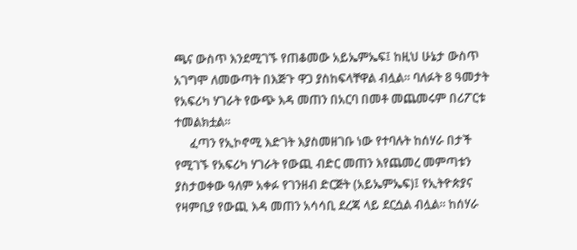ጫና ውስጥ እንደሚገኙ የጠቆመው አይኤምኤፍ፤ ከዚህ ሁኔታ ውስጥ አገግሞ ለመውጣት በእጅጉ ዋጋ ያስከፍላቸዋል ብሏል፡፡ ባለፉት 8 ዓመታት የአፍሪካ ሃገራት የውጭ እዳ መጠን በአርባ በመቶ መጨመሩም በሪፖርቱ ተመልክቷል፡፡
     ፈጣን የኢኮኖሚ እድገት እያስመዘገቡ ነው የተባሉት ከሰሃራ በታች የሚገኙ የአፍሪካ ሃገራት የውጪ ብድር መጠን እየጨመረ መምጣቱን ያስታወቀው ዓለም አቀፉ የገንዘብ ድርጅት (አይኤምኤፍ)፤ የኢትዮጵያና የዛምቢያ የውጪ እዳ መጠን አሳሳቢ ደረጃ ላይ ደርሷል ብሏል፡፡ ከሰሃራ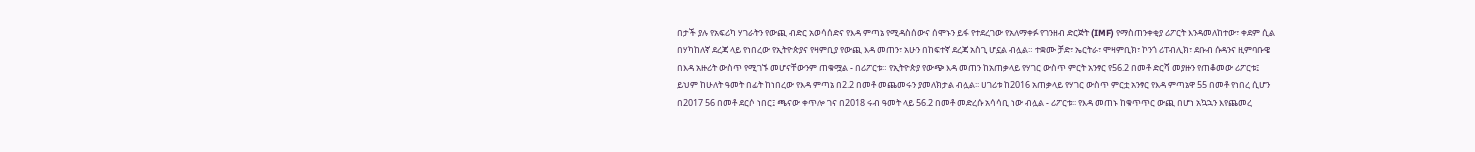በታች ያሉ የአፍሪካ ሃገራትን የውጪ ብድር አወሳሰድና የእዳ ምጣኔ የሚዳስሰውና ሰሞኑን ይፋ የተደረገው የአለማቀፉ የገንዘብ ድርጅት (IMF) የማስጠንቀቂያ ሪፖርት እንዳመለከተው፣ ቀደም ሲል በሃካከለኛ ደረጃ ላይ የነበረው የኢትዮጵያና የዛምቢያ የውጪ እዳ መጠን፣ አሁን በከፍተኛ ደረጃ አስጊ ሆኗል ብሏል። ተቋሙ ቻድ፣ ኤርትራ፣ ሞዛምቢክ፣ ኮንጎ ሪፐብሊክ፣ ደቡብ ሱዳንና ዚምባቡዌ በእዳ አዙሪት ውስጥ የሚገኙ መሆናቸውንም ጠቁሟል - በሪፖርቱ። የኢትዮጵያ የውጭ እዳ መጠን ከአጠቃላይ የሃገር ውስጥ ምርት አንፃር የ56.2 በመቶ ድርሻ መያዙን የጠቆመው ሪፖርቱ፤ ይህም ከሁለት ዓመት በፊት ከነበረው የእዳ ምጣኔ በ2.2 በመቶ መጨመሩን ያመለክታል ብሏል፡፡ ሀገሪቱ ከ2016 አጠቃላይ የሃገር ውስጥ ምርቷ አንፃር የእዳ ምጣኔዋ 55 በመቶ የነበረ ሲሆን በ2017 56 በመቶ ደርሶ ነበር፤ ጫናው ቀጥሎ ገና በ2018 ሩብ ዓመት ላይ 56.2 በመቶ መድረሱ አሳሳቢ ነው ብሏል - ሪፖርቱ፡፡ የእዳ መጠኑ ከቁጥጥር ውጪ በሆነ አኳኋን እየጨመረ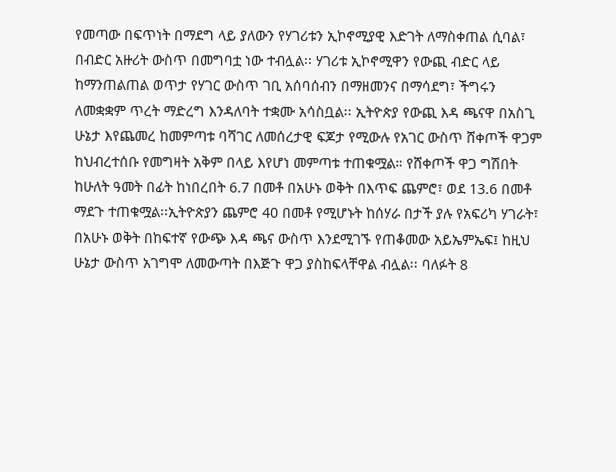የመጣው በፍጥነት በማደግ ላይ ያለውን የሃገሪቱን ኢኮኖሚያዊ እድገት ለማስቀጠል ሲባል፣ በብድር አዙሪት ውስጥ በመግባቷ ነው ተብሏል፡፡ ሃገሪቱ ኢኮኖሚዋን የውጪ ብድር ላይ ከማንጠልጠል ወጥታ የሃገር ውስጥ ገቢ አሰባሰብን በማዘመንና በማሳደግ፣ ችግሩን ለመቋቋም ጥረት ማድረግ እንዳለባት ተቋሙ አሳስቧል፡፡ ኢትዮጵያ የውጪ እዳ ጫናዋ በአስጊ ሁኔታ እየጨመረ ከመምጣቱ ባሻገር ለመሰረታዊ ፍጆታ የሚውሉ የአገር ውስጥ ሸቀጦች ዋጋም ከህብረተሰቡ የመግዛት አቅም በላይ እየሆነ መምጣቱ ተጠቁሟል። የሸቀጦች ዋጋ ግሽበት ከሁለት ዓመት በፊት ከነበረበት 6.7 በመቶ በአሁኑ ወቅት በእጥፍ ጨምሮ፣ ወደ 13.6 በመቶ ማደጉ ተጠቁሟል፡፡ኢትዮጵያን ጨምሮ 40 በመቶ የሚሆኑት ከሰሃራ በታች ያሉ የአፍሪካ ሃገራት፣ በአሁኑ ወቅት በከፍተኛ የውጭ እዳ ጫና ውስጥ እንደሚገኙ የጠቆመው አይኤምኤፍ፤ ከዚህ ሁኔታ ውስጥ አገግሞ ለመውጣት በእጅጉ ዋጋ ያስከፍላቸዋል ብሏል፡፡ ባለፉት 8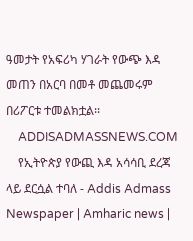ዓመታት የአፍሪካ ሃገራት የውጭ እዳ መጠን በአርባ በመቶ መጨመሩም በሪፖርቱ ተመልክቷል፡፡
    ADDISADMASSNEWS.COM
    የኢትዮጵያ የውጪ እዳ አሳሳቢ ደረጃ ላይ ደርሷል ተባለ - Addis Admass Newspaper | Amharic news |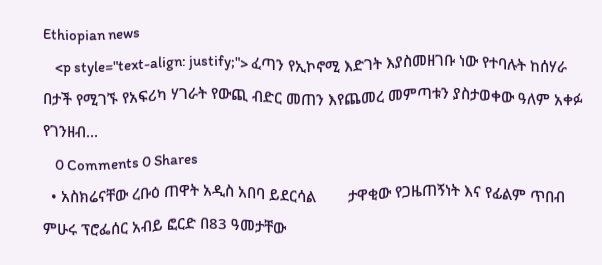Ethiopian news
    <p style="text-align: justify;"> ፈጣን የኢኮኖሚ እድገት እያስመዘገቡ ነው የተባሉት ከሰሃራ በታች የሚገኙ የአፍሪካ ሃገራት የውጪ ብድር መጠን እየጨመረ መምጣቱን ያስታወቀው ዓለም አቀፉ የገንዘብ...
    0 Comments 0 Shares
  • አስክሬናቸው ረቡዕ ጠዋት አዲስ አበባ ይደርሳል        ታዋቂው የጋዜጠኝነት እና የፊልም ጥበብ ምሁሩ ፕሮፌሰር አብይ ፎርድ በ83 ዓመታቸው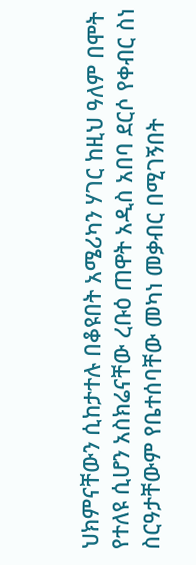ህክምናቸውን ሲከታተሉ በቆዩበት አሜሪካን ሃገር ከዚህ ዓለም በሞት የተለዩ ሲሆን አስክሬናቸው ረቡዕ ጠዋት አዲስ አበባ ደርሶ የቀብር ስነ ስርዓታቸውም የቤተሰባቸው መካነ መቃብር በሚገኝበት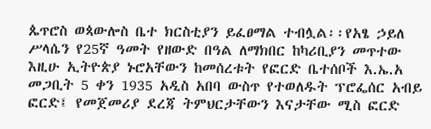ጴጥሮስ ወጳውሎስ ቤተ ክርስቲያን ይፈፀማል ተብሏል፡፡የአፄ ኃይለ ሥላሴን የ25ኛ ዓመት የዘውድ በዓል ለማክበር ከካሪቢያን መጥተው እዚሁ ኢትዮጵያ ኑሮአቸውን ከመሰረቱት የፎርድ ቤተሰቦች እ.ኤ.አ መጋቢት 5 ቀን 1935 አዲስ አበባ ውስጥ የተወለዱት ፕሮፌሰር አብይ ፎርድ፤ የመጀመሪያ ደረጃ ትምህርታቸውን እናታቸው ሚስ ፎርድ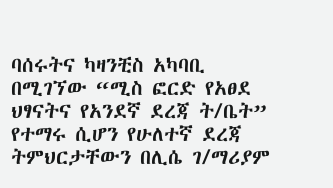ባሰሩትና ካዛንቺስ አካባቢ በሚገኘው “ሚስ ፎርድ የአፀደ ህፃናትና የአንደኛ ደረጃ ት/ቤት” የተማሩ ሲሆን የሁለተኛ ደረጃ ትምህርታቸውን በሊሴ ገ/ማሪያም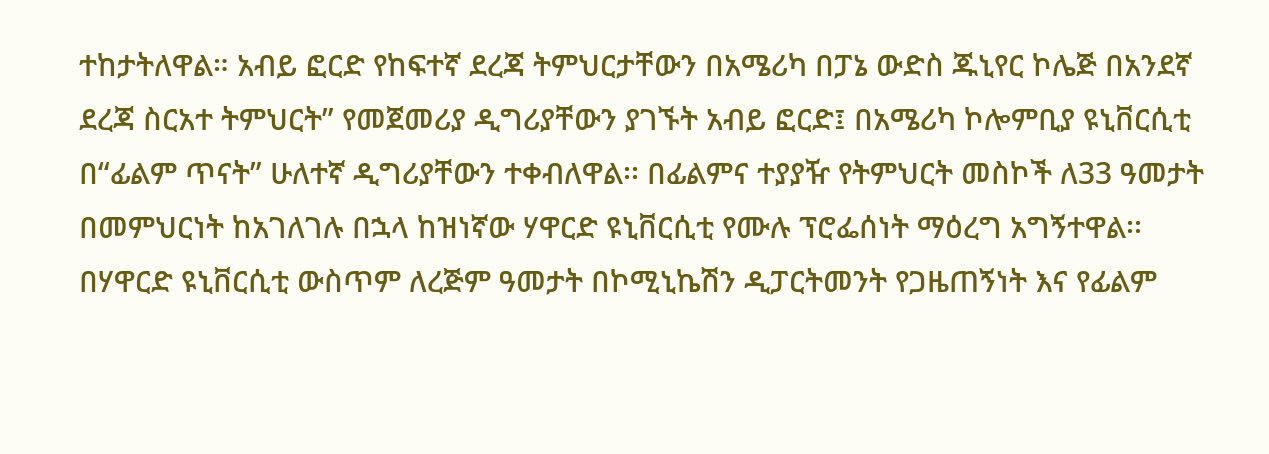ተከታትለዋል። አብይ ፎርድ የከፍተኛ ደረጃ ትምህርታቸውን በአሜሪካ በፓኔ ውድስ ጁኒየር ኮሌጅ በአንደኛ ደረጃ ስርአተ ትምህርት” የመጀመሪያ ዲግሪያቸውን ያገኙት አብይ ፎርድ፤ በአሜሪካ ኮሎምቢያ ዩኒቨርሲቲ በ“ፊልም ጥናት” ሁለተኛ ዲግሪያቸውን ተቀብለዋል፡፡ በፊልምና ተያያዥ የትምህርት መስኮች ለ33 ዓመታት በመምህርነት ከአገለገሉ በኋላ ከዝነኛው ሃዋርድ ዩኒቨርሲቲ የሙሉ ፕሮፌሰነት ማዕረግ አግኝተዋል፡፡ በሃዋርድ ዩኒቨርሲቲ ውስጥም ለረጅም ዓመታት በኮሚኒኬሽን ዲፓርትመንት የጋዜጠኝነት እና የፊልም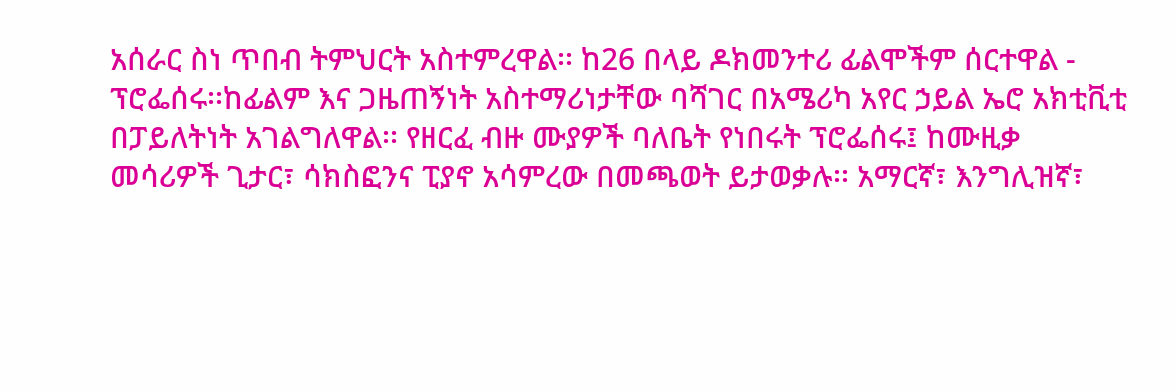አሰራር ስነ ጥበብ ትምህርት አስተምረዋል፡፡ ከ26 በላይ ዶክመንተሪ ፊልሞችም ሰርተዋል - ፕሮፌሰሩ፡፡ከፊልም እና ጋዜጠኝነት አስተማሪነታቸው ባሻገር በአሜሪካ አየር ኃይል ኤሮ አክቲቪቲ በፓይለትነት አገልግለዋል፡፡ የዘርፈ ብዙ ሙያዎች ባለቤት የነበሩት ፕሮፌሰሩ፤ ከሙዚቃ መሳሪዎች ጊታር፣ ሳክስፎንና ፒያኖ አሳምረው በመጫወት ይታወቃሉ፡፡ አማርኛ፣ እንግሊዝኛ፣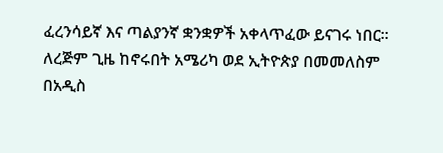ፈረንሳይኛ እና ጣልያንኛ ቋንቋዎች አቀላጥፈው ይናገሩ ነበር፡፡ ለረጅም ጊዜ ከኖሩበት አሜሪካ ወደ ኢትዮጵያ በመመለስም በአዲስ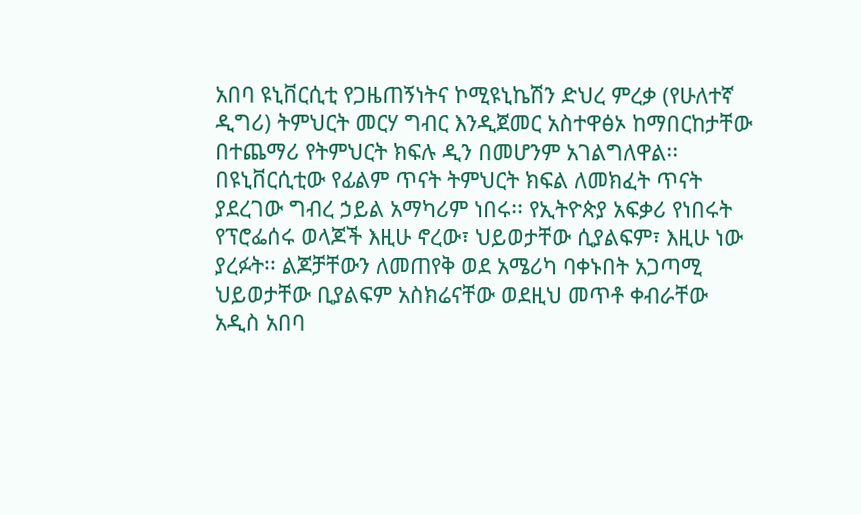አበባ ዩኒቨርሲቲ የጋዜጠኝነትና ኮሚዩኒኬሽን ድህረ ምረቃ (የሁለተኛ ዲግሪ) ትምህርት መርሃ ግብር እንዲጀመር አስተዋፅኦ ከማበርከታቸው በተጨማሪ የትምህርት ክፍሉ ዲን በመሆንም አገልግለዋል፡፡ በዩኒቨርሲቲው የፊልም ጥናት ትምህርት ክፍል ለመክፈት ጥናት ያደረገው ግብረ ኃይል አማካሪም ነበሩ፡፡ የኢትዮጵያ አፍቃሪ የነበሩት የፕሮፌሰሩ ወላጆች እዚሁ ኖረው፣ ህይወታቸው ሲያልፍም፣ እዚሁ ነው ያረፉት፡፡ ልጆቻቸውን ለመጠየቅ ወደ አሜሪካ ባቀኑበት አጋጣሚ ህይወታቸው ቢያልፍም አስክሬናቸው ወደዚህ መጥቶ ቀብራቸው አዲስ አበባ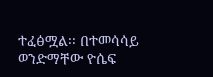ተፈፅሟል፡፡ በተመሳሳይ ወንድማቸው ዮሴፍ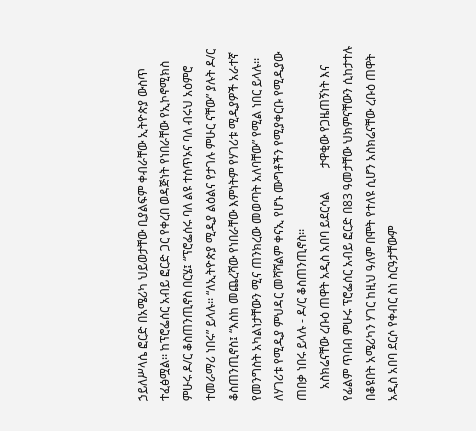ኃይለሥላሴ ፎርድ በአሜሪካ ህይወታቸው ቢያልፍም ቀብራቸው ኢትዮጵያ ውስጥ ተፈፅሟል፡፡ ከፕሮፌሰር አብይ ፎርድ ጋር የቀረበ ወዳጅነት የነበራቸው የኢኮኖሚክስ ምሁሩ ዶ/ር ቆስጠንጢኖስ በርሄ፤ “ፕሮፌሰሩ ባለ ልዩ ተሰጥኦና ባለ ብሩህ አዕምሮ ተመራማሪ ነበሩ” ይላሉ፡፡ “ለኢትዮጵያ ሚዲያ ልዕልና የታገሉ ምሁር ናቸው” ያሉት ዶ/ር ቆስጠንጢኖስ፤ “እስከ መጨረሻው የነበራቸው እምነትም የሃገሪቱ ሚዲያዎች አራተኛ የመንግስት አካልነታቸውን ሚና ጠንክረው መወጣት አለባቸው” የሚል ነበር ይላሉ፡፡ ለሃገሪቱ የሚዲያ ምህዳር መሻሻልም ቀናኢ የሆኑ ሙግቶችን የሚያቀርቡ የሚዲያው ጠበቃ ነበሩ ይላሉ - ዶ/ር ቆስጠንጢኖስ፡፡
    አስክሬናቸው ረቡዕ ጠዋት አዲስ አበባ ይደርሳል        ታዋቂው የጋዜጠኝነት እና የፊልም ጥበብ ምሁሩ ፕሮፌሰር አብይ ፎርድ በ83 ዓመታቸው ህክምናቸውን ሲከታተሉ በቆዩበት አሜሪካን ሃገር ከዚህ ዓለም በሞት የተለዩ ሲሆን አስክሬናቸው ረቡዕ ጠዋት አዲስ አበባ ደርሶ የቀብር ስነ ስርዓታቸውም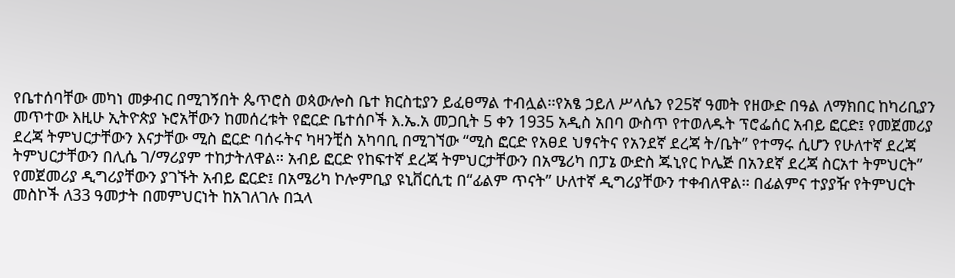የቤተሰባቸው መካነ መቃብር በሚገኝበት ጴጥሮስ ወጳውሎስ ቤተ ክርስቲያን ይፈፀማል ተብሏል፡፡የአፄ ኃይለ ሥላሴን የ25ኛ ዓመት የዘውድ በዓል ለማክበር ከካሪቢያን መጥተው እዚሁ ኢትዮጵያ ኑሮአቸውን ከመሰረቱት የፎርድ ቤተሰቦች እ.ኤ.አ መጋቢት 5 ቀን 1935 አዲስ አበባ ውስጥ የተወለዱት ፕሮፌሰር አብይ ፎርድ፤ የመጀመሪያ ደረጃ ትምህርታቸውን እናታቸው ሚስ ፎርድ ባሰሩትና ካዛንቺስ አካባቢ በሚገኘው “ሚስ ፎርድ የአፀደ ህፃናትና የአንደኛ ደረጃ ት/ቤት” የተማሩ ሲሆን የሁለተኛ ደረጃ ትምህርታቸውን በሊሴ ገ/ማሪያም ተከታትለዋል። አብይ ፎርድ የከፍተኛ ደረጃ ትምህርታቸውን በአሜሪካ በፓኔ ውድስ ጁኒየር ኮሌጅ በአንደኛ ደረጃ ስርአተ ትምህርት” የመጀመሪያ ዲግሪያቸውን ያገኙት አብይ ፎርድ፤ በአሜሪካ ኮሎምቢያ ዩኒቨርሲቲ በ“ፊልም ጥናት” ሁለተኛ ዲግሪያቸውን ተቀብለዋል፡፡ በፊልምና ተያያዥ የትምህርት መስኮች ለ33 ዓመታት በመምህርነት ከአገለገሉ በኋላ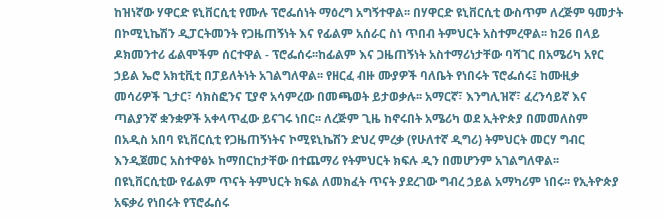ከዝነኛው ሃዋርድ ዩኒቨርሲቲ የሙሉ ፕሮፌሰነት ማዕረግ አግኝተዋል፡፡ በሃዋርድ ዩኒቨርሲቲ ውስጥም ለረጅም ዓመታት በኮሚኒኬሽን ዲፓርትመንት የጋዜጠኝነት እና የፊልም አሰራር ስነ ጥበብ ትምህርት አስተምረዋል፡፡ ከ26 በላይ ዶክመንተሪ ፊልሞችም ሰርተዋል - ፕሮፌሰሩ፡፡ከፊልም እና ጋዜጠኝነት አስተማሪነታቸው ባሻገር በአሜሪካ አየር ኃይል ኤሮ አክቲቪቲ በፓይለትነት አገልግለዋል፡፡ የዘርፈ ብዙ ሙያዎች ባለቤት የነበሩት ፕሮፌሰሩ፤ ከሙዚቃ መሳሪዎች ጊታር፣ ሳክስፎንና ፒያኖ አሳምረው በመጫወት ይታወቃሉ፡፡ አማርኛ፣ እንግሊዝኛ፣ ፈረንሳይኛ እና ጣልያንኛ ቋንቋዎች አቀላጥፈው ይናገሩ ነበር፡፡ ለረጅም ጊዜ ከኖሩበት አሜሪካ ወደ ኢትዮጵያ በመመለስም በአዲስ አበባ ዩኒቨርሲቲ የጋዜጠኝነትና ኮሚዩኒኬሽን ድህረ ምረቃ (የሁለተኛ ዲግሪ) ትምህርት መርሃ ግብር እንዲጀመር አስተዋፅኦ ከማበርከታቸው በተጨማሪ የትምህርት ክፍሉ ዲን በመሆንም አገልግለዋል፡፡ በዩኒቨርሲቲው የፊልም ጥናት ትምህርት ክፍል ለመክፈት ጥናት ያደረገው ግብረ ኃይል አማካሪም ነበሩ፡፡ የኢትዮጵያ አፍቃሪ የነበሩት የፕሮፌሰሩ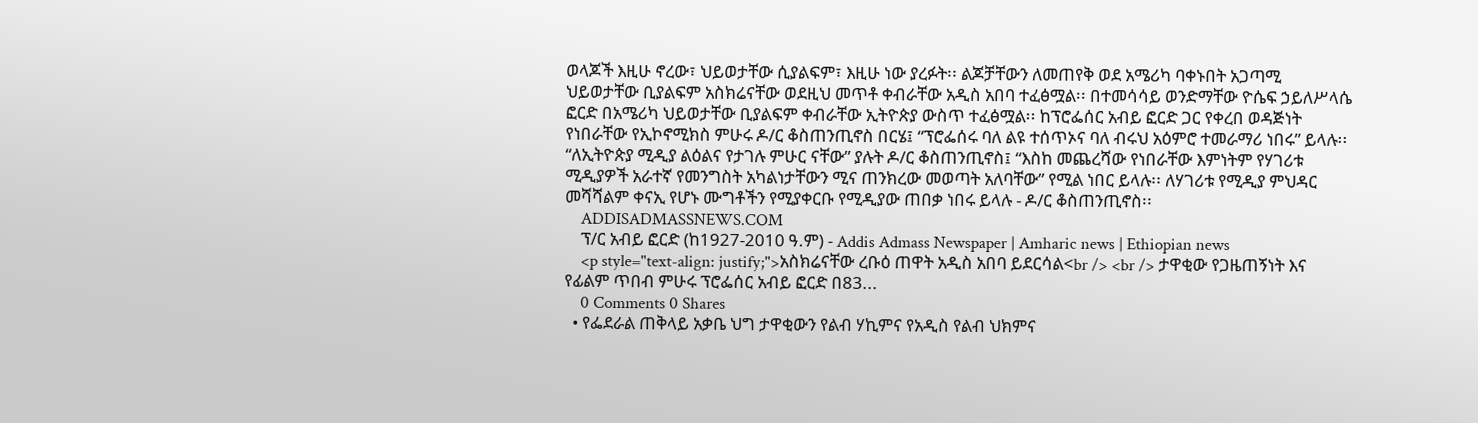ወላጆች እዚሁ ኖረው፣ ህይወታቸው ሲያልፍም፣ እዚሁ ነው ያረፉት፡፡ ልጆቻቸውን ለመጠየቅ ወደ አሜሪካ ባቀኑበት አጋጣሚ ህይወታቸው ቢያልፍም አስክሬናቸው ወደዚህ መጥቶ ቀብራቸው አዲስ አበባ ተፈፅሟል፡፡ በተመሳሳይ ወንድማቸው ዮሴፍ ኃይለሥላሴ ፎርድ በአሜሪካ ህይወታቸው ቢያልፍም ቀብራቸው ኢትዮጵያ ውስጥ ተፈፅሟል፡፡ ከፕሮፌሰር አብይ ፎርድ ጋር የቀረበ ወዳጅነት የነበራቸው የኢኮኖሚክስ ምሁሩ ዶ/ር ቆስጠንጢኖስ በርሄ፤ “ፕሮፌሰሩ ባለ ልዩ ተሰጥኦና ባለ ብሩህ አዕምሮ ተመራማሪ ነበሩ” ይላሉ፡፡ “ለኢትዮጵያ ሚዲያ ልዕልና የታገሉ ምሁር ናቸው” ያሉት ዶ/ር ቆስጠንጢኖስ፤ “እስከ መጨረሻው የነበራቸው እምነትም የሃገሪቱ ሚዲያዎች አራተኛ የመንግስት አካልነታቸውን ሚና ጠንክረው መወጣት አለባቸው” የሚል ነበር ይላሉ፡፡ ለሃገሪቱ የሚዲያ ምህዳር መሻሻልም ቀናኢ የሆኑ ሙግቶችን የሚያቀርቡ የሚዲያው ጠበቃ ነበሩ ይላሉ - ዶ/ር ቆስጠንጢኖስ፡፡
    ADDISADMASSNEWS.COM
    ፕ/ር አብይ ፎርድ (ከ1927-2010 ዓ.ም) - Addis Admass Newspaper | Amharic news | Ethiopian news
    <p style="text-align: justify;">አስክሬናቸው ረቡዕ ጠዋት አዲስ አበባ ይደርሳል<br /> <br /> ታዋቂው የጋዜጠኝነት እና የፊልም ጥበብ ምሁሩ ፕሮፌሰር አብይ ፎርድ በ83...
    0 Comments 0 Shares
  • የፌደራል ጠቅላይ አቃቤ ህግ ታዋቂውን የልብ ሃኪምና የአዲስ የልብ ህክምና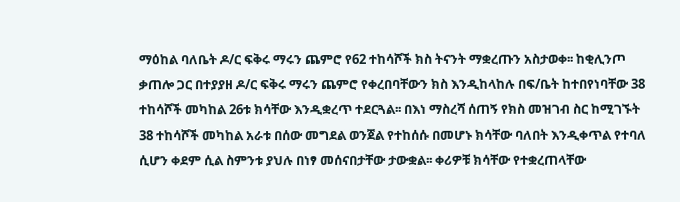ማዕከል ባለቤት ዶ/ር ፍቅሩ ማሩን ጨምሮ የ62 ተከሳሾች ክስ ትናንት ማቋረጡን አስታወቀ፡፡ ከቂሊንጦ ቃጠሎ ጋር በተያያዘ ዶ/ር ፍቅሩ ማሩን ጨምሮ የቀረበባቸውን ክስ እንዲከላከሉ በፍ/ቤት ከተበየነባቸው 38 ተከሳሾች መካከል 26ቱ ክሳቸው እንዲቋረጥ ተደርጓል፡፡ በእነ ማስረሻ ሰጠኝ የክስ መዝገብ ስር ከሚገኙት 38 ተከሳሾች መካከል አራቱ በሰው መግደል ወንጀል የተከሰሱ በመሆኑ ክሳቸው ባለበት እንዲቀጥል የተባለ ሲሆን ቀደም ሲል ስምንቱ ያህሉ በነፃ መሰናበታቸው ታውቋል፡፡ ቀሪዎቹ ክሳቸው የተቋረጠላቸው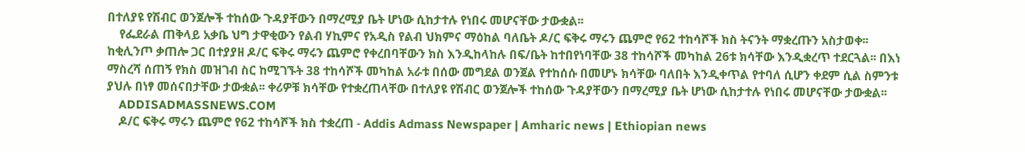በተለያዩ የሽብር ወንጀሎች ተከሰው ጉዳያቸውን በማረሚያ ቤት ሆነው ሲከታተሉ የነበሩ መሆናቸው ታውቋል፡፡
    የፌደራል ጠቅላይ አቃቤ ህግ ታዋቂውን የልብ ሃኪምና የአዲስ የልብ ህክምና ማዕከል ባለቤት ዶ/ር ፍቅሩ ማሩን ጨምሮ የ62 ተከሳሾች ክስ ትናንት ማቋረጡን አስታወቀ፡፡ ከቂሊንጦ ቃጠሎ ጋር በተያያዘ ዶ/ር ፍቅሩ ማሩን ጨምሮ የቀረበባቸውን ክስ እንዲከላከሉ በፍ/ቤት ከተበየነባቸው 38 ተከሳሾች መካከል 26ቱ ክሳቸው እንዲቋረጥ ተደርጓል፡፡ በእነ ማስረሻ ሰጠኝ የክስ መዝገብ ስር ከሚገኙት 38 ተከሳሾች መካከል አራቱ በሰው መግደል ወንጀል የተከሰሱ በመሆኑ ክሳቸው ባለበት እንዲቀጥል የተባለ ሲሆን ቀደም ሲል ስምንቱ ያህሉ በነፃ መሰናበታቸው ታውቋል፡፡ ቀሪዎቹ ክሳቸው የተቋረጠላቸው በተለያዩ የሽብር ወንጀሎች ተከሰው ጉዳያቸውን በማረሚያ ቤት ሆነው ሲከታተሉ የነበሩ መሆናቸው ታውቋል፡፡
    ADDISADMASSNEWS.COM
    ዶ/ር ፍቅሩ ማሩን ጨምሮ የ62 ተከሳሾች ክስ ተቋረጠ - Addis Admass Newspaper | Amharic news | Ethiopian news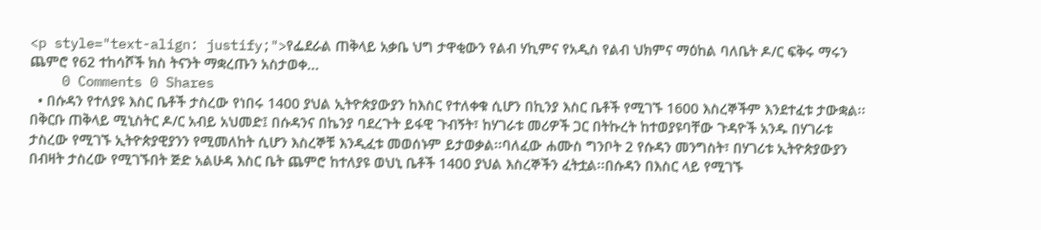<p style="text-align: justify;">የፌደራል ጠቅላይ አቃቤ ህግ ታዋቂውን የልብ ሃኪምና የአዲስ የልብ ህክምና ማዕከል ባለቤት ዶ/ር ፍቅሩ ማሩን ጨምሮ የ62 ተከሳሾች ክስ ትናንት ማቋረጡን አስታወቀ...
    0 Comments 0 Shares
  • በሱዳን የተለያዩ እስር ቤቶች ታስረው የነበሩ 1400 ያህል ኢትዮጵያውያን ከእስር የተለቀቁ ሲሆን በኪንያ እስር ቤቶች የሚገኙ 1600 እስረኞችም እንደተፈቱ ታውቋል፡፡በቅርቡ ጠቅላይ ሚኒስትር ዶ/ር አብይ አህመድ፤ በሱዳንና በኬንያ ባደረጉት ይፋዊ ጉብኝት፣ ከሃገራቱ መሪዎች ጋር በትኩረት ከተወያዩባቸው ጉዳዮች አንዱ በሃገራቱ ታስረው የሚገኙ ኢትዮጵያዊያንን የሚመለከት ሲሆን እስረኞቹ እንዲፈቱ መወሰኑም ይታወቃል፡፡ባለፈው ሐሙስ ግንቦት 2 የሱዳን መንግስት፣ በሃገሪቱ ኢትዮጵያውያን በብዛት ታስረው የሚገኙበት ጅድ አልሁዳ እስር ቤት ጨምሮ ከተለያዩ ወህኒ ቤቶች 1400 ያህል እስረኞችን ፈትቷል፡፡በሱዳን በእስር ላይ የሚገኙ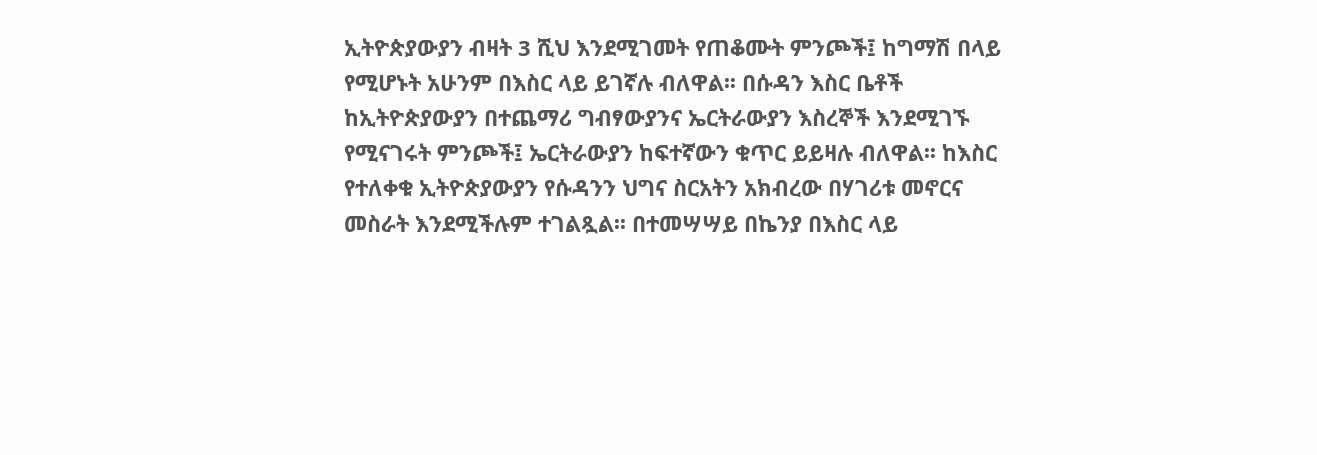ኢትዮጵያውያን ብዛት 3 ሺህ እንደሚገመት የጠቆሙት ምንጮች፤ ከግማሽ በላይ የሚሆኑት አሁንም በእስር ላይ ይገኛሉ ብለዋል፡፡ በሱዳን እስር ቤቶች ከኢትዮጵያውያን በተጨማሪ ግብፃውያንና ኤርትራውያን እስረኞች እንደሚገኙ የሚናገሩት ምንጮች፤ ኤርትራውያን ከፍተኛውን ቁጥር ይይዛሉ ብለዋል፡፡ ከእስር የተለቀቁ ኢትዮጵያውያን የሱዳንን ህግና ስርአትን አክብረው በሃገሪቱ መኖርና መስራት እንደሚችሉም ተገልጿል፡፡ በተመሣሣይ በኬንያ በእስር ላይ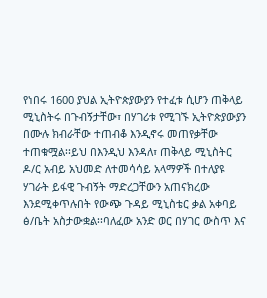የነበሩ 1600 ያህል ኢትዮጵያውያን የተፈቱ ሲሆን ጠቅላይ ሚኒስትሩ በጉብኝታቸው፣ በሃገሪቱ የሚገኙ ኢትዮጵያውያን በሙሉ ክብራቸው ተጠብቆ እንዲኖሩ መጠየቃቸው ተጠቁሟል፡፡ይህ በእንዲህ እንዳለ፣ ጠቅላይ ሚኒስትር ዶ/ር አብይ አህመድ ለተመሳሳይ አላማዎች በተለያዩ ሃገራት ይፋዊ ጉብኝት ማድረጋቸውን አጠናክረው እንደሚቀጥሉበት የውጭ ጉዳይ ሚኒስቴር ቃል አቀባይ ፅ/ቤት አስታውቋል፡፡ባለፈው አንድ ወር በሃገር ውስጥ እና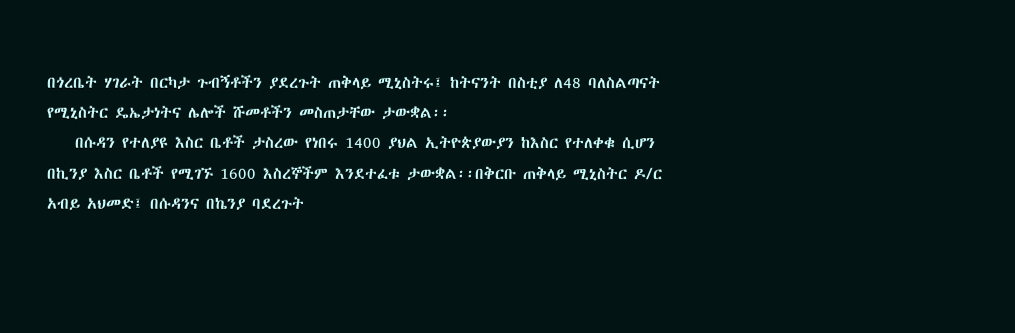በጎረቤት ሃገራት በርካታ ጉብኝቶችን ያደረጉት ጠቅላይ ሚኒስትሩ፤ ከትናንት በስቲያ ለ48 ባለስልጣናት የሚኒስትር ዴኤታነትና ሌሎች ሹመቶችን መስጠታቸው ታውቋል፡፡
    በሱዳን የተለያዩ እስር ቤቶች ታስረው የነበሩ 1400 ያህል ኢትዮጵያውያን ከእስር የተለቀቁ ሲሆን በኪንያ እስር ቤቶች የሚገኙ 1600 እስረኞችም እንደተፈቱ ታውቋል፡፡በቅርቡ ጠቅላይ ሚኒስትር ዶ/ር አብይ አህመድ፤ በሱዳንና በኬንያ ባደረጉት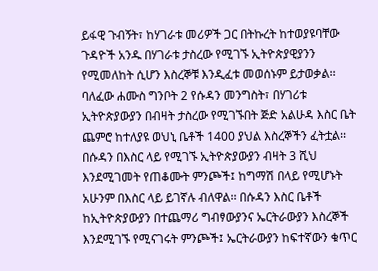ይፋዊ ጉብኝት፣ ከሃገራቱ መሪዎች ጋር በትኩረት ከተወያዩባቸው ጉዳዮች አንዱ በሃገራቱ ታስረው የሚገኙ ኢትዮጵያዊያንን የሚመለከት ሲሆን እስረኞቹ እንዲፈቱ መወሰኑም ይታወቃል፡፡ባለፈው ሐሙስ ግንቦት 2 የሱዳን መንግስት፣ በሃገሪቱ ኢትዮጵያውያን በብዛት ታስረው የሚገኙበት ጅድ አልሁዳ እስር ቤት ጨምሮ ከተለያዩ ወህኒ ቤቶች 1400 ያህል እስረኞችን ፈትቷል፡፡በሱዳን በእስር ላይ የሚገኙ ኢትዮጵያውያን ብዛት 3 ሺህ እንደሚገመት የጠቆሙት ምንጮች፤ ከግማሽ በላይ የሚሆኑት አሁንም በእስር ላይ ይገኛሉ ብለዋል፡፡ በሱዳን እስር ቤቶች ከኢትዮጵያውያን በተጨማሪ ግብፃውያንና ኤርትራውያን እስረኞች እንደሚገኙ የሚናገሩት ምንጮች፤ ኤርትራውያን ከፍተኛውን ቁጥር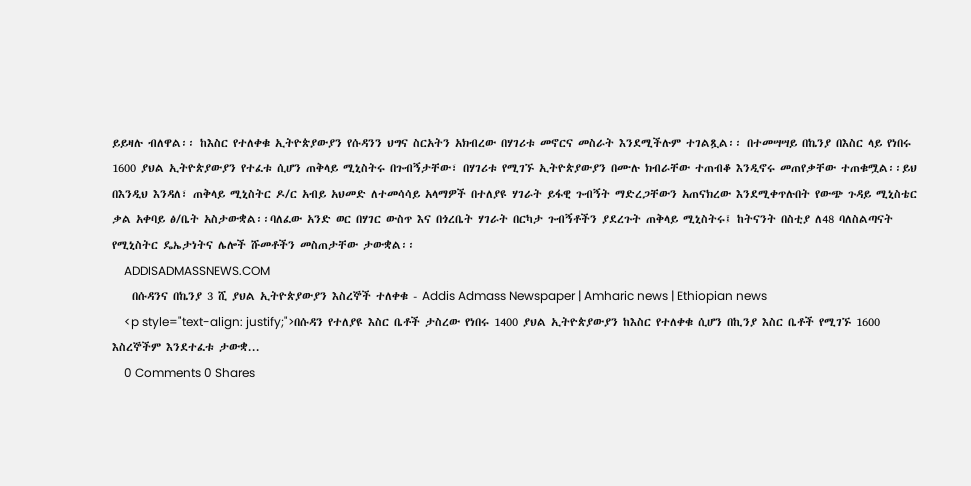ይይዛሉ ብለዋል፡፡ ከእስር የተለቀቁ ኢትዮጵያውያን የሱዳንን ህግና ስርአትን አክብረው በሃገሪቱ መኖርና መስራት እንደሚችሉም ተገልጿል፡፡ በተመሣሣይ በኬንያ በእስር ላይ የነበሩ 1600 ያህል ኢትዮጵያውያን የተፈቱ ሲሆን ጠቅላይ ሚኒስትሩ በጉብኝታቸው፣ በሃገሪቱ የሚገኙ ኢትዮጵያውያን በሙሉ ክብራቸው ተጠብቆ እንዲኖሩ መጠየቃቸው ተጠቁሟል፡፡ይህ በእንዲህ እንዳለ፣ ጠቅላይ ሚኒስትር ዶ/ር አብይ አህመድ ለተመሳሳይ አላማዎች በተለያዩ ሃገራት ይፋዊ ጉብኝት ማድረጋቸውን አጠናክረው እንደሚቀጥሉበት የውጭ ጉዳይ ሚኒስቴር ቃል አቀባይ ፅ/ቤት አስታውቋል፡፡ባለፈው አንድ ወር በሃገር ውስጥ እና በጎረቤት ሃገራት በርካታ ጉብኝቶችን ያደረጉት ጠቅላይ ሚኒስትሩ፤ ከትናንት በስቲያ ለ48 ባለስልጣናት የሚኒስትር ዴኤታነትና ሌሎች ሹመቶችን መስጠታቸው ታውቋል፡፡
    ADDISADMASSNEWS.COM
    በሱዳንና በኬንያ 3 ሺ ያህል ኢትዮጵያውያን እስረኞች ተለቀቁ - Addis Admass Newspaper | Amharic news | Ethiopian news
    <p style="text-align: justify;">በሱዳን የተለያዩ እስር ቤቶች ታስረው የነበሩ 1400 ያህል ኢትዮጵያውያን ከእስር የተለቀቁ ሲሆን በኪንያ እስር ቤቶች የሚገኙ 1600 እስረኞችም እንደተፈቱ ታውቋ...
    0 Comments 0 Shares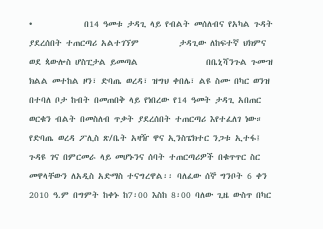•             በ14 ዓመቱ ታዳጊ ላይ የብልት መሰለብና የአካል ጉዳት ያደረሰበት ተጠርጣሪ አልተገኘም          ታዳጊው ለከፍተኛ ህክምና ወደ ጳውሎስ ሆስፒታል ይመጣል                 በቤኒሻንጉል ጉሙዝ ክልል መተከል ዞን፣ ድባጤ ወረዳ፣ ዝግህ ቀበሌ፣ ልዩ ስሙ በካር ወንዝ በተባለ ቦታ ከብት በመጠበቅ ላይ የነበረው የ14 ዓመት ታዳጊ አበጠር ወርቁን ብልት በመስለብ ጥቃት ያደረሰበት ተጠርጣሪ እየተፈለገ ነው። የድባጤ ወረዳ ፖሊስ ጽ/ቤት አዛዥ ዋና ኢንስፔክተር ንጋቱ ኢተፋ፤ ጉዳዩ ገና በምርመራ ላይ መሆኑንና ሰባት ተጠርጣሪዎች በቁጥጥር ስር መዋላቸውን ለአዲስ አድማስ ተናግረዋል፡፡ ባለፈው ሰኞ ግንቦት 6 ቀን 2010 ዓ.ም በግምት ከቀኑ ከ7፡00 እስከ 8፡00 ባለው ጊዜ ውስጥ በካር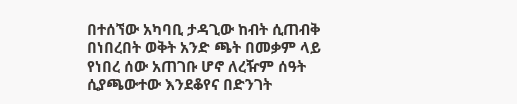በተሰኘው አካባቢ ታዳጊው ከብት ሲጠብቅ በነበረበት ወቅት አንድ ጫት በመቃም ላይ የነበረ ሰው አጠገቡ ሆኖ ለረዥም ሰዓት ሲያጫውተው እንደቆየና በድንገት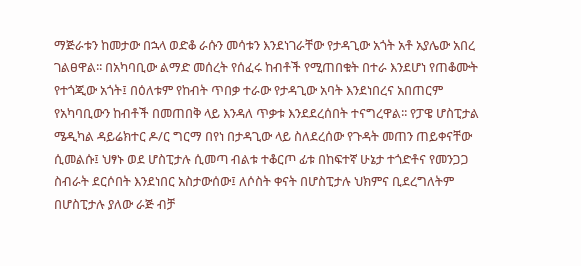ማጅራቱን ከመታው በኋላ ወድቆ ራሱን መሳቱን እንደነገራቸው የታዳጊው አጎት አቶ አያሌው አበረ ገልፀዋል፡፡ በአካባቢው ልማድ መሰረት የሰፈሩ ከብቶች የሚጠበቁት በተራ እንደሆነ የጠቆሙት የተጎጂው አጎት፤ በዕለቱም የከብት ጥበቃ ተራው የታዳጊው አባት እንደነበረና አበጠርም የአካባቢውን ከብቶች በመጠበቅ ላይ እንዳለ ጥቃቱ እንደደረሰበት ተናግረዋል፡፡ የፓዌ ሆስፒታል ሜዲካል ዳይሬክተር ዶ/ር ግርማ በየነ በታዳጊው ላይ ስለደረሰው የጉዳት መጠን ጠይቀናቸው ሲመልሱ፤ ህፃኑ ወደ ሆስፒታሉ ሲመጣ ብልቱ ተቆርጦ ፊቱ በከፍተኛ ሁኔታ ተጎድቶና የመንጋጋ ስብራት ደርሶበት እንደነበር አስታውሰው፤ ለሶስት ቀናት በሆስፒታሉ ህክምና ቢደረግለትም በሆስፒታሉ ያለው ራጅ ብቻ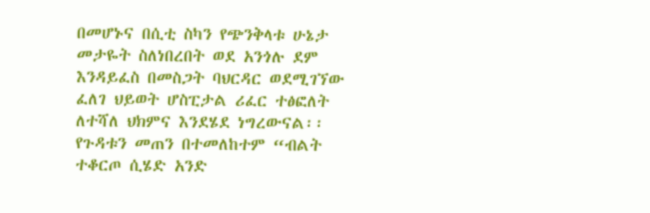በመሆኑና በሲቲ ስካን የጭንቅላቱ ሁኔታ መታዬት ስለነበረበት ወደ አንጎሉ ደም እንዳይፈስ በመስጋት ባህርዳር ወደሚገኘው ፈለገ ህይወት ሆስፒታል ሪፈር ተፅፎለት ለተሻለ ህክምና እንደሄደ ነግረውናል፡፡ የጉዳቱን መጠን በተመለከተም “ብልት ተቆርጦ ሲሄድ አንድ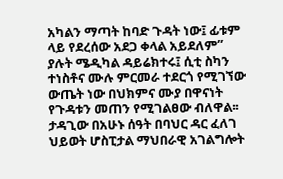አካልን ማጣት ከባድ ጉዳት ነው፤ ፊቱም ላይ የደረሰው አደጋ ቀላል አይደለም” ያሉት ሜዲካል ዳይሬክተሩ፤ ሲቲ ስካን ተነስቶና ሙሉ ምርመራ ተደርጎ የሚገኘው ውጤት ነው በህክምና ሙያ በዋናነት የጉዳቱን መጠን የሚገልፀው ብለዋል፡፡ ታዳጊው በአሁኑ ሰዓት በባህር ዳር ፈለገ ህይወት ሆስፒታል ማህበራዊ አገልግሎት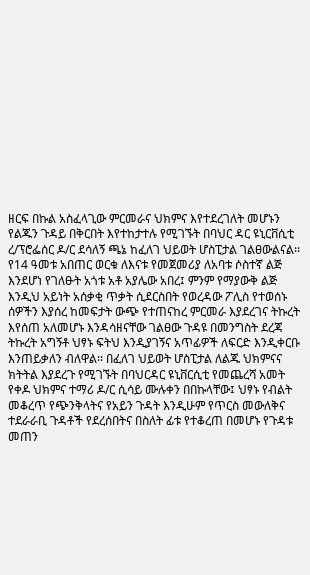ዘርፍ በኩል አስፈላጊው ምርመራና ህክምና እየተደረገለት መሆኑን የልጁን ጉዳይ በቅርበት እየተከታተሉ የሚገኙት በባህር ዳር ዩኒርቨሲቲ ረ/ፕሮፌሰር ዶ/ር ደሳለኝ ጫኔ ከፈለገ ህይወት ሆስፒታል ገልፀውልናል፡፡የ14 ዓመቱ አበጠር ወርቁ ለእናቱ የመጀመሪያ ለአባቱ ሶስተኛ ልጅ እንደሆነ የገለፁት አጎቱ አቶ አያሌው አበረ፤ ምንም የማያውቅ ልጅ እንዲህ አይነት አሰቃቂ ጥቃት ሲደርስበት የወረዳው ፖሊስ የተወሰኑ ሰዎችን እያሰረ ከመፍታት ውጭ የተጠናከረ ምርመራ እያደረገና ትኩረት እየሰጠ አለመሆኑ እንዳሳዘናቸው ገልፀው ጉዳዩ በመንግስት ደረጃ ትኩረት አግኝቶ ህፃኑ ፍትህ እንዲያገኝና አጥፊዎች ለፍርድ እንዲቀርቡ እንጠይቃለን ብለዋል፡፡ በፈለገ ህይወት ሆስፒታል ለልጁ ህክምናና ክትትል እያደረጉ የሚገኙት በባህርዳር ዩኒቨርሲቲ የመጨረሻ አመት የቀዶ ህክምና ተማሪ ዶ/ር ሲሳይ ሙሉቀን በበኩላቸው፤ ህፃኑ የብልት መቆረጥ የጭንቅላትና የአይን ጉዳት እንዲሁም የጥርስ መውለቅና ተደራራቢ ጉዳቶች የደረሰበትና በስለት ፊቱ የተቆረጠ በመሆኑ የጉዳቱ መጠን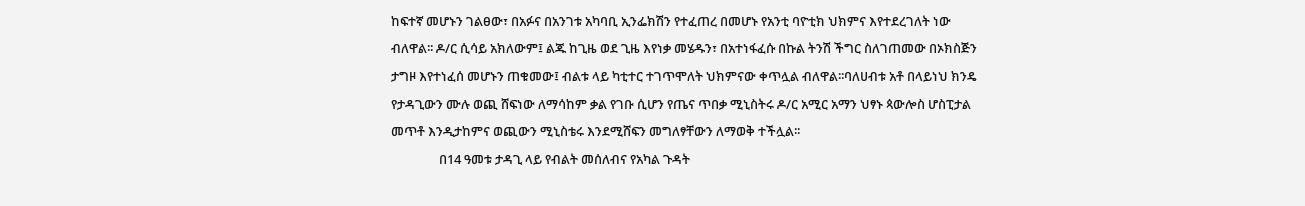ከፍተኛ መሆኑን ገልፀው፣ በአፉና በአንገቱ አካባቢ ኢንፌክሽን የተፈጠረ በመሆኑ የአንቲ ባዮቲክ ህክምና እየተደረገለት ነው ብለዋል፡፡ ዶ/ር ሲሳይ አክለውም፤ ልጁ ከጊዜ ወደ ጊዜ እየነቃ መሄዱን፣ በአተነፋፈሱ በኩል ትንሽ ችግር ስለገጠመው በኦክስጅን ታግዞ እየተነፈሰ መሆኑን ጠቁመው፤ ብልቱ ላይ ካቲተር ተገጥሞለት ህክምናው ቀጥሏል ብለዋል፡፡ባለሀብቱ አቶ በላይነህ ክንዴ የታዳጊውን ሙሉ ወጪ ሸፍነው ለማሳከም ቃል የገቡ ሲሆን የጤና ጥበቃ ሚኒስትሩ ዶ/ር አሚር አማን ህፃኑ ጳውሎስ ሆስፒታል መጥቶ እንዲታከምና ወጪውን ሚኒስቴሩ እንደሚሸፍን መግለፃቸውን ለማወቅ ተችሏል፡፡
                በ14 ዓመቱ ታዳጊ ላይ የብልት መሰለብና የአካል ጉዳት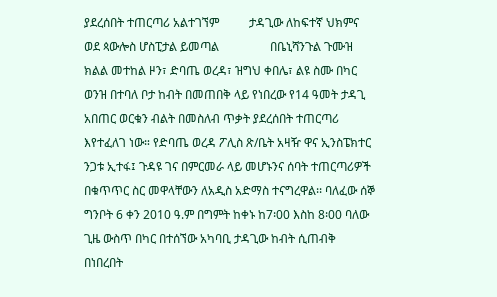ያደረሰበት ተጠርጣሪ አልተገኘም          ታዳጊው ለከፍተኛ ህክምና ወደ ጳውሎስ ሆስፒታል ይመጣል                 በቤኒሻንጉል ጉሙዝ ክልል መተከል ዞን፣ ድባጤ ወረዳ፣ ዝግህ ቀበሌ፣ ልዩ ስሙ በካር ወንዝ በተባለ ቦታ ከብት በመጠበቅ ላይ የነበረው የ14 ዓመት ታዳጊ አበጠር ወርቁን ብልት በመስለብ ጥቃት ያደረሰበት ተጠርጣሪ እየተፈለገ ነው። የድባጤ ወረዳ ፖሊስ ጽ/ቤት አዛዥ ዋና ኢንስፔክተር ንጋቱ ኢተፋ፤ ጉዳዩ ገና በምርመራ ላይ መሆኑንና ሰባት ተጠርጣሪዎች በቁጥጥር ስር መዋላቸውን ለአዲስ አድማስ ተናግረዋል፡፡ ባለፈው ሰኞ ግንቦት 6 ቀን 2010 ዓ.ም በግምት ከቀኑ ከ7፡00 እስከ 8፡00 ባለው ጊዜ ውስጥ በካር በተሰኘው አካባቢ ታዳጊው ከብት ሲጠብቅ በነበረበት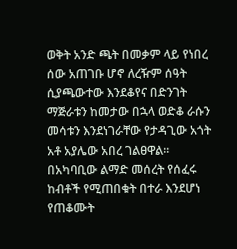ወቅት አንድ ጫት በመቃም ላይ የነበረ ሰው አጠገቡ ሆኖ ለረዥም ሰዓት ሲያጫውተው እንደቆየና በድንገት ማጅራቱን ከመታው በኋላ ወድቆ ራሱን መሳቱን እንደነገራቸው የታዳጊው አጎት አቶ አያሌው አበረ ገልፀዋል፡፡ በአካባቢው ልማድ መሰረት የሰፈሩ ከብቶች የሚጠበቁት በተራ እንደሆነ የጠቆሙት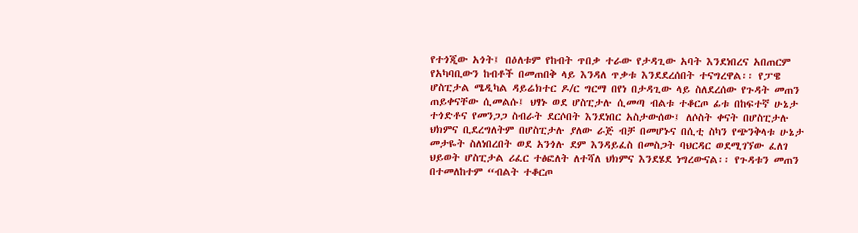የተጎጂው አጎት፤ በዕለቱም የከብት ጥበቃ ተራው የታዳጊው አባት እንደነበረና አበጠርም የአካባቢውን ከብቶች በመጠበቅ ላይ እንዳለ ጥቃቱ እንደደረሰበት ተናግረዋል፡፡ የፓዌ ሆስፒታል ሜዲካል ዳይሬክተር ዶ/ር ግርማ በየነ በታዳጊው ላይ ስለደረሰው የጉዳት መጠን ጠይቀናቸው ሲመልሱ፤ ህፃኑ ወደ ሆስፒታሉ ሲመጣ ብልቱ ተቆርጦ ፊቱ በከፍተኛ ሁኔታ ተጎድቶና የመንጋጋ ስብራት ደርሶበት እንደነበር አስታውሰው፤ ለሶስት ቀናት በሆስፒታሉ ህክምና ቢደረግለትም በሆስፒታሉ ያለው ራጅ ብቻ በመሆኑና በሲቲ ስካን የጭንቅላቱ ሁኔታ መታዬት ስለነበረበት ወደ አንጎሉ ደም እንዳይፈስ በመስጋት ባህርዳር ወደሚገኘው ፈለገ ህይወት ሆስፒታል ሪፈር ተፅፎለት ለተሻለ ህክምና እንደሄደ ነግረውናል፡፡ የጉዳቱን መጠን በተመለከተም “ብልት ተቆርጦ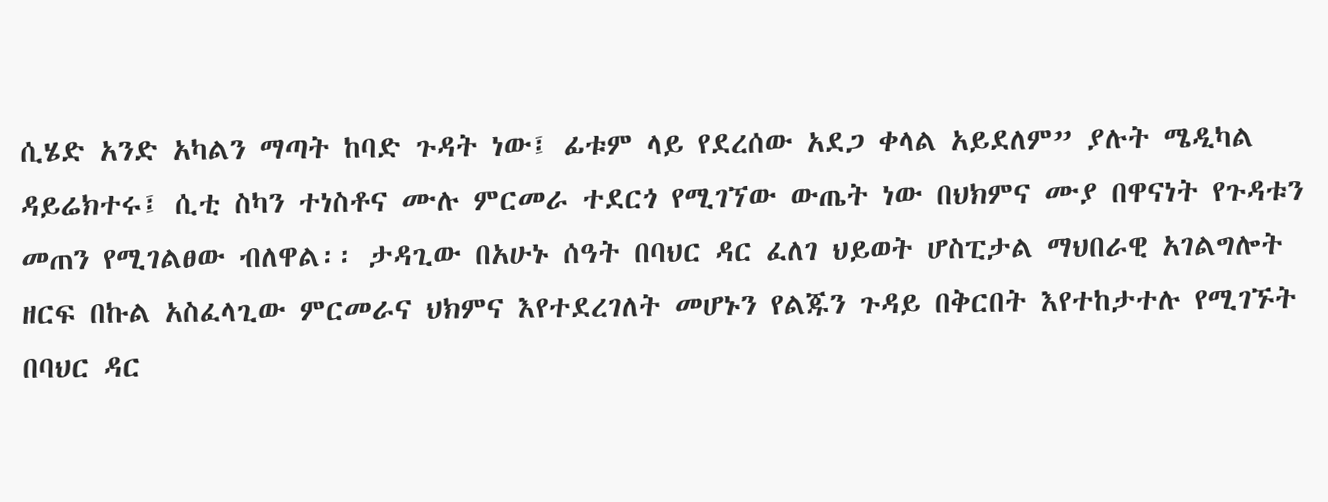ሲሄድ አንድ አካልን ማጣት ከባድ ጉዳት ነው፤ ፊቱም ላይ የደረሰው አደጋ ቀላል አይደለም” ያሉት ሜዲካል ዳይሬክተሩ፤ ሲቲ ስካን ተነስቶና ሙሉ ምርመራ ተደርጎ የሚገኘው ውጤት ነው በህክምና ሙያ በዋናነት የጉዳቱን መጠን የሚገልፀው ብለዋል፡፡ ታዳጊው በአሁኑ ሰዓት በባህር ዳር ፈለገ ህይወት ሆስፒታል ማህበራዊ አገልግሎት ዘርፍ በኩል አስፈላጊው ምርመራና ህክምና እየተደረገለት መሆኑን የልጁን ጉዳይ በቅርበት እየተከታተሉ የሚገኙት በባህር ዳር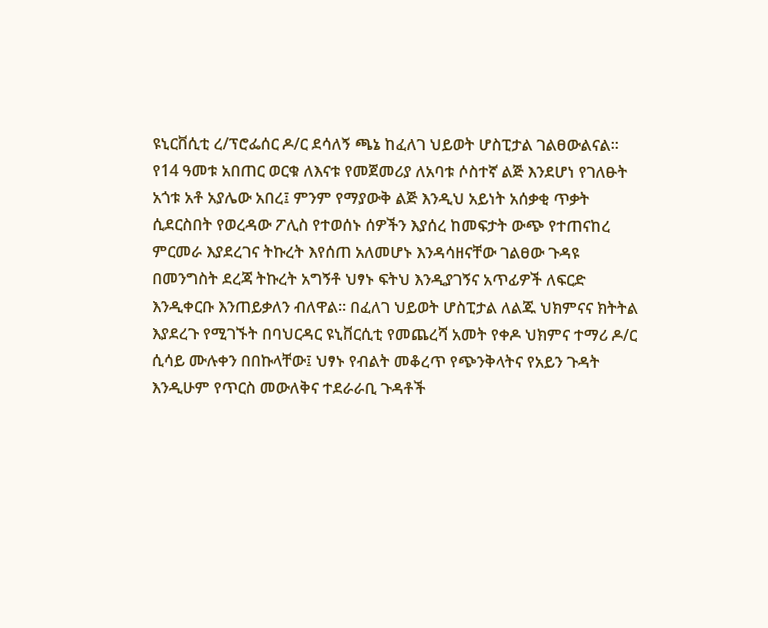ዩኒርቨሲቲ ረ/ፕሮፌሰር ዶ/ር ደሳለኝ ጫኔ ከፈለገ ህይወት ሆስፒታል ገልፀውልናል፡፡የ14 ዓመቱ አበጠር ወርቁ ለእናቱ የመጀመሪያ ለአባቱ ሶስተኛ ልጅ እንደሆነ የገለፁት አጎቱ አቶ አያሌው አበረ፤ ምንም የማያውቅ ልጅ እንዲህ አይነት አሰቃቂ ጥቃት ሲደርስበት የወረዳው ፖሊስ የተወሰኑ ሰዎችን እያሰረ ከመፍታት ውጭ የተጠናከረ ምርመራ እያደረገና ትኩረት እየሰጠ አለመሆኑ እንዳሳዘናቸው ገልፀው ጉዳዩ በመንግስት ደረጃ ትኩረት አግኝቶ ህፃኑ ፍትህ እንዲያገኝና አጥፊዎች ለፍርድ እንዲቀርቡ እንጠይቃለን ብለዋል፡፡ በፈለገ ህይወት ሆስፒታል ለልጁ ህክምናና ክትትል እያደረጉ የሚገኙት በባህርዳር ዩኒቨርሲቲ የመጨረሻ አመት የቀዶ ህክምና ተማሪ ዶ/ር ሲሳይ ሙሉቀን በበኩላቸው፤ ህፃኑ የብልት መቆረጥ የጭንቅላትና የአይን ጉዳት እንዲሁም የጥርስ መውለቅና ተደራራቢ ጉዳቶች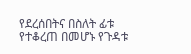የደረሰበትና በስለት ፊቱ የተቆረጠ በመሆኑ የጉዳቱ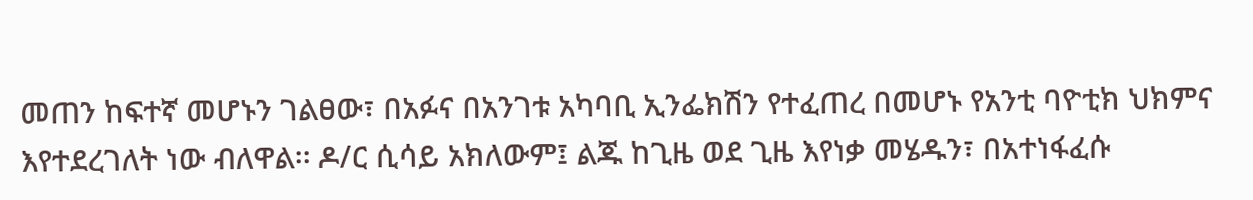መጠን ከፍተኛ መሆኑን ገልፀው፣ በአፉና በአንገቱ አካባቢ ኢንፌክሽን የተፈጠረ በመሆኑ የአንቲ ባዮቲክ ህክምና እየተደረገለት ነው ብለዋል፡፡ ዶ/ር ሲሳይ አክለውም፤ ልጁ ከጊዜ ወደ ጊዜ እየነቃ መሄዱን፣ በአተነፋፈሱ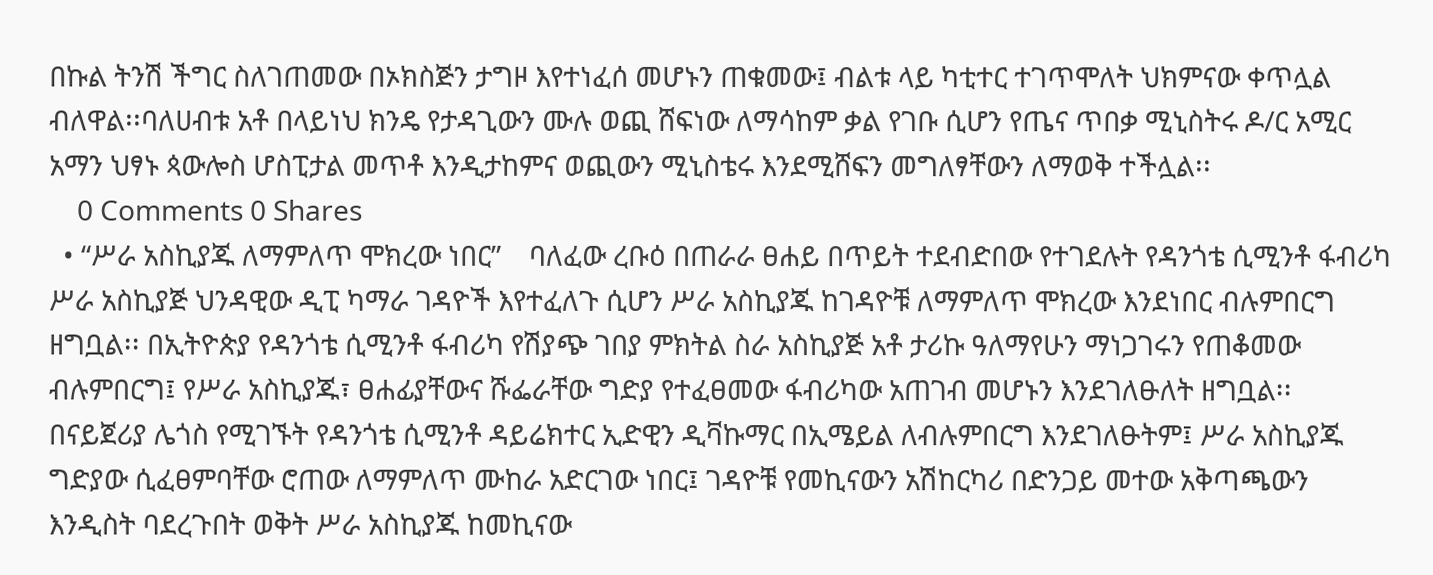በኩል ትንሽ ችግር ስለገጠመው በኦክስጅን ታግዞ እየተነፈሰ መሆኑን ጠቁመው፤ ብልቱ ላይ ካቲተር ተገጥሞለት ህክምናው ቀጥሏል ብለዋል፡፡ባለሀብቱ አቶ በላይነህ ክንዴ የታዳጊውን ሙሉ ወጪ ሸፍነው ለማሳከም ቃል የገቡ ሲሆን የጤና ጥበቃ ሚኒስትሩ ዶ/ር አሚር አማን ህፃኑ ጳውሎስ ሆስፒታል መጥቶ እንዲታከምና ወጪውን ሚኒስቴሩ እንደሚሸፍን መግለፃቸውን ለማወቅ ተችሏል፡፡
    0 Comments 0 Shares
  • “ሥራ አስኪያጁ ለማምለጥ ሞክረው ነበር”    ባለፈው ረቡዕ በጠራራ ፀሐይ በጥይት ተደብድበው የተገደሉት የዳንጎቴ ሲሚንቶ ፋብሪካ ሥራ አስኪያጅ ህንዳዊው ዲፒ ካማራ ገዳዮች እየተፈለጉ ሲሆን ሥራ አስኪያጁ ከገዳዮቹ ለማምለጥ ሞክረው እንደነበር ብሉምበርግ ዘግቧል፡፡ በኢትዮጵያ የዳንጎቴ ሲሚንቶ ፋብሪካ የሽያጭ ገበያ ምክትል ስራ አስኪያጅ አቶ ታሪኩ ዓለማየሁን ማነጋገሩን የጠቆመው ብሉምበርግ፤ የሥራ አስኪያጁ፣ ፀሐፊያቸውና ሹፌራቸው ግድያ የተፈፀመው ፋብሪካው አጠገብ መሆኑን እንደገለፁለት ዘግቧል፡፡ በናይጀሪያ ሌጎስ የሚገኙት የዳንጎቴ ሲሚንቶ ዳይሬክተር ኢድዊን ዲቫኩማር በኢሜይል ለብሉምበርግ እንደገለፁትም፤ ሥራ አስኪያጁ ግድያው ሲፈፀምባቸው ሮጠው ለማምለጥ ሙከራ አድርገው ነበር፤ ገዳዮቹ የመኪናውን አሽከርካሪ በድንጋይ መተው አቅጣጫውን እንዲስት ባደረጉበት ወቅት ሥራ አስኪያጁ ከመኪናው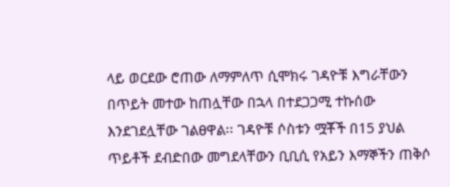ላይ ወርደው ሮጠው ለማምለጥ ሲሞክሩ ገዳዮቹ እግራቸውን በጥይት መተው ከጠሏቸው በኋላ በተደጋጋሚ ተኩሰው እንደገደሏቸው ገልፀዋል፡፡ ገዳዮቹ ሶስቱን ሟቾች በ15 ያህል ጥይቶች ደብድበው መግደላቸውን ቢቢሲ የአይን እማኞችን ጠቅሶ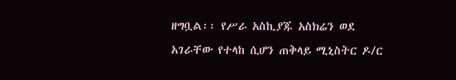ዘግቧል፡፡ የሥራ አስኪያጁ አስክሬን ወደ አገራቸው የተላከ ሲሆን ጠቅላይ ሚኒስትር ዶ/ር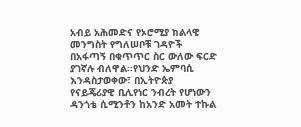አብይ አሕመድና የኦሮሚያ ክልላዊ መንግስት የግለሠቦቹ ገዳዮች በአፋጣኝ በቁጥጥር ስር ውለው ፍርድ ያገኛሉ ብለዋል፡፡የህንድ ኤምባሲ እንዳስታወቀው፣ በኢትዮጵያ የናይጄሪያዊ ቢሊየነር ንብረት የሆነውን ዳንጎቴ ሲሚንቶን ከአንድ አመት ተኩል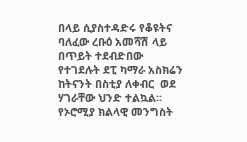በላይ ሲያስተዳድሩ የቆዩትና ባለፈው ረቡዕ አመሻሽ ላይ በጥይት ተደብድበው የተገደሉት ደፒ ካማራ አስክሬን ከትናንት በስቲያ ለቀብር  ወደ ሃገራቸው ህንድ ተልኳል፡፡የኦሮሚያ ክልላዊ መንግስት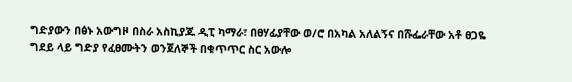ግድያውን በፅኑ አውግዞ በስራ አስኪያጁ ዲፒ ካማራ፣ በፀሃፊያቸው ወ/ሮ በአካል አለልኝና በሹፌራቸው አቶ ፀጋዬ ግደይ ላይ ግድያ የፈፀሙትን ወንጀለኞች በቁጥጥር ስር አውሎ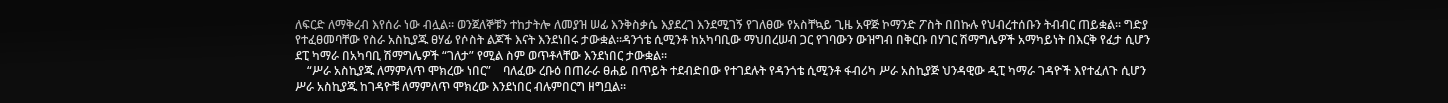ለፍርድ ለማቅረብ እየሰራ ነው ብሏል፡፡ ወንጀለኞቹን ተከታትሎ ለመያዝ ሠፊ እንቅስቃሴ እያደረገ እንደሚገኝ የገለፀው የአስቸኳይ ጊዜ አዋጅ ኮማንድ ፖስት በበኩሉ የህብረተሰቡን ትብብር ጠይቋል፡፡ ግድያ የተፈፀመባቸው የስራ አስኪያጁ ፀሃፊ የሶስት ልጆች እናት እንደነበሩ ታውቋል፡፡ዳንጎቴ ሲሚንቶ ከአካባቢው ማህበረሠብ ጋር የገባውን ውዝግብ በቅርቡ በሃገር ሽማግሌዎች አማካይነት በእርቅ የፈታ ሲሆን ደፒ ካማራ በአካባቢ ሽማግሌዎች “ገለታ” የሚል ስም ወጥቶላቸው እንደነበር ታውቋል፡፡
    “ሥራ አስኪያጁ ለማምለጥ ሞክረው ነበር”    ባለፈው ረቡዕ በጠራራ ፀሐይ በጥይት ተደብድበው የተገደሉት የዳንጎቴ ሲሚንቶ ፋብሪካ ሥራ አስኪያጅ ህንዳዊው ዲፒ ካማራ ገዳዮች እየተፈለጉ ሲሆን ሥራ አስኪያጁ ከገዳዮቹ ለማምለጥ ሞክረው እንደነበር ብሉምበርግ ዘግቧል፡፡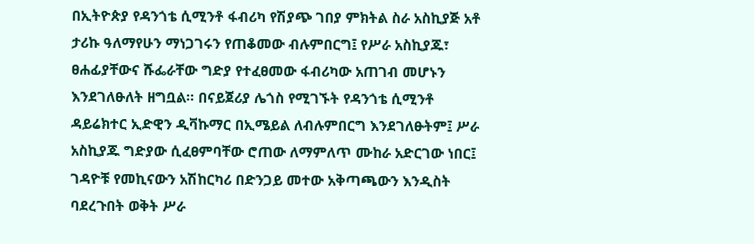በኢትዮጵያ የዳንጎቴ ሲሚንቶ ፋብሪካ የሽያጭ ገበያ ምክትል ስራ አስኪያጅ አቶ ታሪኩ ዓለማየሁን ማነጋገሩን የጠቆመው ብሉምበርግ፤ የሥራ አስኪያጁ፣ ፀሐፊያቸውና ሹፌራቸው ግድያ የተፈፀመው ፋብሪካው አጠገብ መሆኑን እንደገለፁለት ዘግቧል፡፡ በናይጀሪያ ሌጎስ የሚገኙት የዳንጎቴ ሲሚንቶ ዳይሬክተር ኢድዊን ዲቫኩማር በኢሜይል ለብሉምበርግ እንደገለፁትም፤ ሥራ አስኪያጁ ግድያው ሲፈፀምባቸው ሮጠው ለማምለጥ ሙከራ አድርገው ነበር፤ ገዳዮቹ የመኪናውን አሽከርካሪ በድንጋይ መተው አቅጣጫውን እንዲስት ባደረጉበት ወቅት ሥራ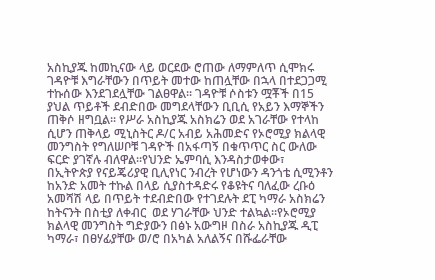አስኪያጁ ከመኪናው ላይ ወርደው ሮጠው ለማምለጥ ሲሞክሩ ገዳዮቹ እግራቸውን በጥይት መተው ከጠሏቸው በኋላ በተደጋጋሚ ተኩሰው እንደገደሏቸው ገልፀዋል፡፡ ገዳዮቹ ሶስቱን ሟቾች በ15 ያህል ጥይቶች ደብድበው መግደላቸውን ቢቢሲ የአይን እማኞችን ጠቅሶ ዘግቧል፡፡ የሥራ አስኪያጁ አስክሬን ወደ አገራቸው የተላከ ሲሆን ጠቅላይ ሚኒስትር ዶ/ር አብይ አሕመድና የኦሮሚያ ክልላዊ መንግስት የግለሠቦቹ ገዳዮች በአፋጣኝ በቁጥጥር ስር ውለው ፍርድ ያገኛሉ ብለዋል፡፡የህንድ ኤምባሲ እንዳስታወቀው፣ በኢትዮጵያ የናይጄሪያዊ ቢሊየነር ንብረት የሆነውን ዳንጎቴ ሲሚንቶን ከአንድ አመት ተኩል በላይ ሲያስተዳድሩ የቆዩትና ባለፈው ረቡዕ አመሻሽ ላይ በጥይት ተደብድበው የተገደሉት ደፒ ካማራ አስክሬን ከትናንት በስቲያ ለቀብር  ወደ ሃገራቸው ህንድ ተልኳል፡፡የኦሮሚያ ክልላዊ መንግስት ግድያውን በፅኑ አውግዞ በስራ አስኪያጁ ዲፒ ካማራ፣ በፀሃፊያቸው ወ/ሮ በአካል አለልኝና በሹፌራቸው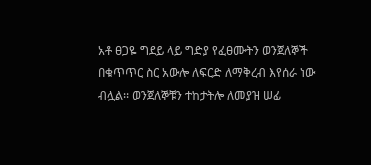አቶ ፀጋዬ ግደይ ላይ ግድያ የፈፀሙትን ወንጀለኞች በቁጥጥር ስር አውሎ ለፍርድ ለማቅረብ እየሰራ ነው ብሏል፡፡ ወንጀለኞቹን ተከታትሎ ለመያዝ ሠፊ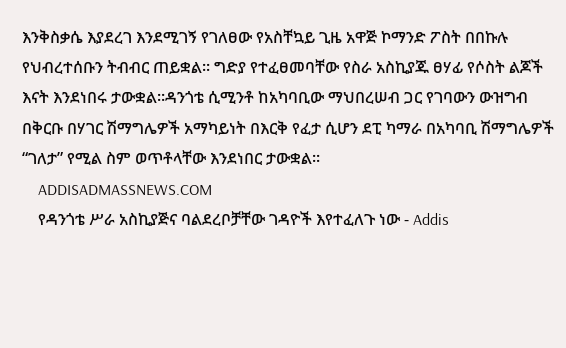እንቅስቃሴ እያደረገ እንደሚገኝ የገለፀው የአስቸኳይ ጊዜ አዋጅ ኮማንድ ፖስት በበኩሉ የህብረተሰቡን ትብብር ጠይቋል፡፡ ግድያ የተፈፀመባቸው የስራ አስኪያጁ ፀሃፊ የሶስት ልጆች እናት እንደነበሩ ታውቋል፡፡ዳንጎቴ ሲሚንቶ ከአካባቢው ማህበረሠብ ጋር የገባውን ውዝግብ በቅርቡ በሃገር ሽማግሌዎች አማካይነት በእርቅ የፈታ ሲሆን ደፒ ካማራ በአካባቢ ሽማግሌዎች “ገለታ” የሚል ስም ወጥቶላቸው እንደነበር ታውቋል፡፡
    ADDISADMASSNEWS.COM
    የዳንጎቴ ሥራ አስኪያጅና ባልደረቦቻቸው ገዳዮች እየተፈለጉ ነው - Addis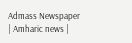Admass Newspaper | Amharic news |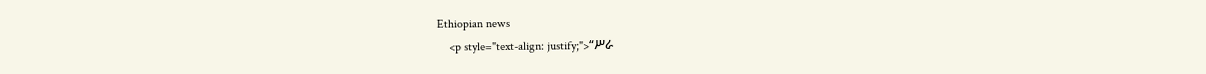Ethiopian news
    <p style="text-align: justify;">“ሥራ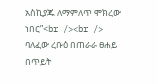አስኪያጁ ለማምለጥ ሞክረው ነበር”<br /><br /> ባለፈው ረቡዕ በጠራራ ፀሐይ በጥይት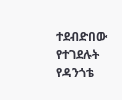ተደብድበው የተገደሉት የዳንጎቴ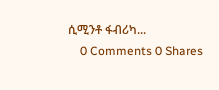ሲሚንቶ ፋብሪካ...
    0 Comments 0 Shares